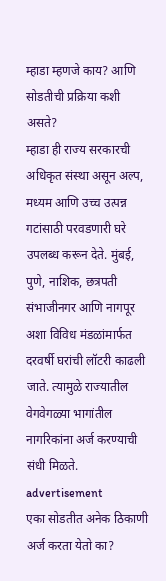म्हाडा म्हणजे काय? आणि सोडतीची प्रक्रिया कशी असते?
म्हाडा ही राज्य सरकारची अधिकृत संस्था असून अल्प, मध्यम आणि उच्च उत्पन्न गटांसाठी परवडणारी घरे उपलब्ध करून देते. मुंबई, पुणे, नाशिक, छत्रपती संभाजीनगर आणि नागपूर अशा विविध मंडळांमार्फत दरवर्षी घरांची लॉटरी काढली जाते. त्यामुळे राज्यातील वेगवेगळ्या भागांतील नागरिकांना अर्ज करण्याची संधी मिळते.
advertisement
एका सोडतीत अनेक ठिकाणी अर्ज करता येतो का?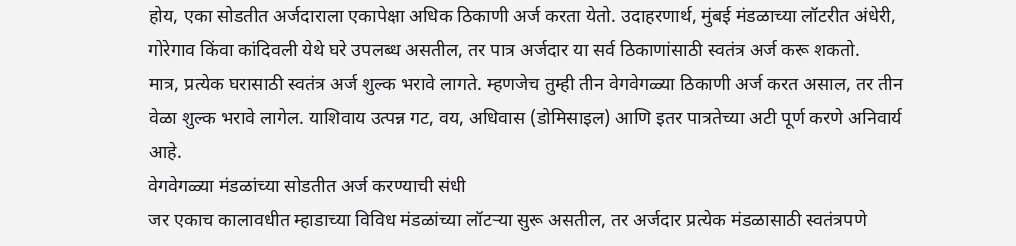होय, एका सोडतीत अर्जदाराला एकापेक्षा अधिक ठिकाणी अर्ज करता येतो. उदाहरणार्थ, मुंबई मंडळाच्या लॉटरीत अंधेरी, गोरेगाव किंवा कांदिवली येथे घरे उपलब्ध असतील, तर पात्र अर्जदार या सर्व ठिकाणांसाठी स्वतंत्र अर्ज करू शकतो.
मात्र, प्रत्येक घरासाठी स्वतंत्र अर्ज शुल्क भरावे लागते. म्हणजेच तुम्ही तीन वेगवेगळ्या ठिकाणी अर्ज करत असाल, तर तीन वेळा शुल्क भरावे लागेल. याशिवाय उत्पन्न गट, वय, अधिवास (डोमिसाइल) आणि इतर पात्रतेच्या अटी पूर्ण करणे अनिवार्य आहे.
वेगवेगळ्या मंडळांच्या सोडतीत अर्ज करण्याची संधी
जर एकाच कालावधीत म्हाडाच्या विविध मंडळांच्या लॉटऱ्या सुरू असतील, तर अर्जदार प्रत्येक मंडळासाठी स्वतंत्रपणे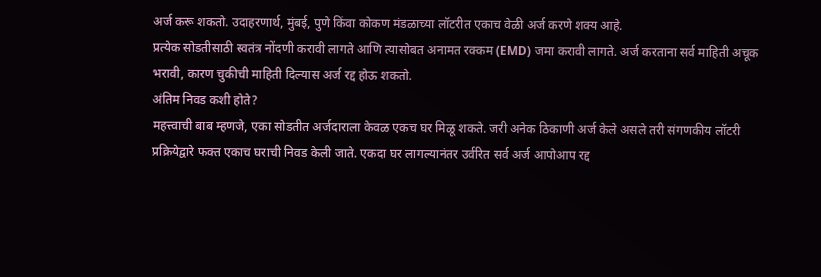अर्ज करू शकतो. उदाहरणार्थ, मुंबई, पुणे किंवा कोकण मंडळाच्या लॉटरीत एकाच वेळी अर्ज करणे शक्य आहे.
प्रत्येक सोडतीसाठी स्वतंत्र नोंदणी करावी लागते आणि त्यासोबत अनामत रक्कम (EMD) जमा करावी लागते. अर्ज करताना सर्व माहिती अचूक भरावी, कारण चुकीची माहिती दिल्यास अर्ज रद्द होऊ शकतो.
अंतिम निवड कशी होते?
महत्त्वाची बाब म्हणजे, एका सोडतीत अर्जदाराला केवळ एकच घर मिळू शकते. जरी अनेक ठिकाणी अर्ज केले असले तरी संगणकीय लॉटरी प्रक्रियेद्वारे फक्त एकाच घराची निवड केली जाते. एकदा घर लागल्यानंतर उर्वरित सर्व अर्ज आपोआप रद्द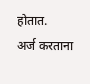होतात.
अर्ज करताना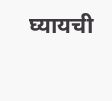घ्यायची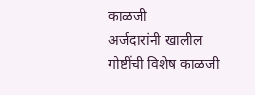काळजी
अर्जदारांनी खालील गोष्टींची विशेष काळजी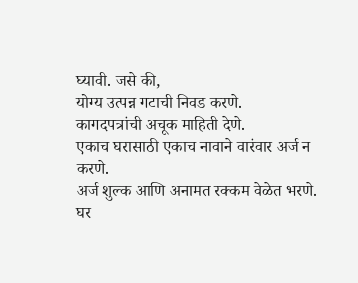घ्यावी. जसे की,
योग्य उत्पन्न गटाची निवड करणे.
कागदपत्रांची अचूक माहिती देणे.
एकाच घरासाठी एकाच नावाने वारंवार अर्ज न करणे.
अर्ज शुल्क आणि अनामत रक्कम वेळेत भरणे.
घर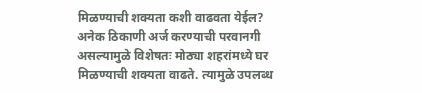मिळण्याची शक्यता कशी वाढवता येईल?
अनेक ठिकाणी अर्ज करण्याची परवानगी असल्यामुळे विशेषतः मोठ्या शहरांमध्ये घर मिळण्याची शक्यता वाढते. त्यामुळे उपलब्ध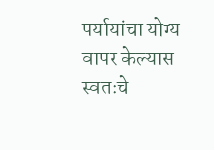पर्यायांचा योग्य वापर केल्यास स्वतःचे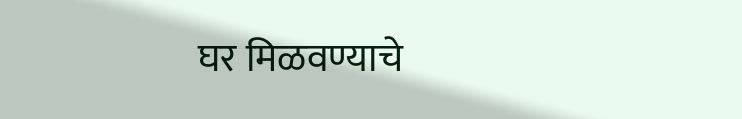घर मिळवण्याचे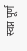स्वप्न पूर्ण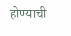होण्याची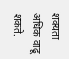शक्यता अधिक वाढू शकते.